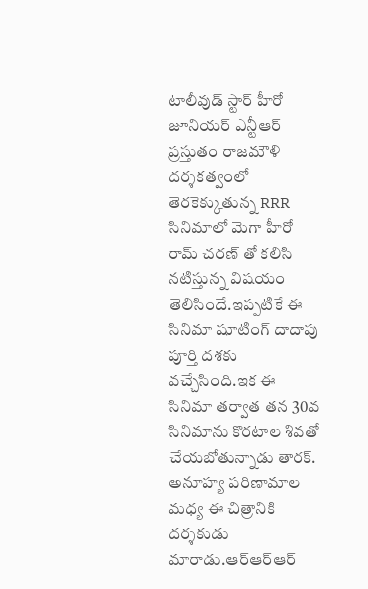టాలీవుడ్ స్టార్ హీరో జూనియర్ ఎన్టీఆర్ ప్రస్తుతం రాజమౌళి దర్శకత్వంలో తెరకెక్కుతున్న RRR సినిమాలో మెగా హీరో రామ్ చరణ్ తో కలిసి నటిస్తున్న విషయం తెలిసిందే.ఇప్పటికే ఈ సినిమా షూటింగ్ దాదాపు పూర్తి దశకు వచ్చేసింది.ఇక ఈ సినిమా తర్వాత తన 30వ సినిమాను కొరటాల శివతో చేయబోతున్నాడు తారక్. అనూహ్య పరిణామాల మధ్య ఈ చిత్రానికి దర్శకుడు మారాడు.ఆర్ఆర్ఆర్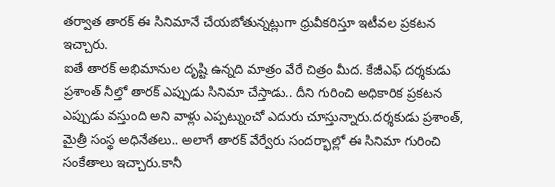తర్వాత తారక్ ఈ సినిమానే చేయబోతున్నట్లుగా ధ్రువీకరిస్తూ ఇటీవల ప్రకటన ఇచ్చారు.
ఐతే తారక్ అభిమానుల దృష్టి ఉన్నది మాత్రం వేరే చిత్రం మీద. కేజీఎఫ్ దర్శకుడు ప్రశాంత్ నీల్తో తారక్ ఎప్పుడు సినిమా చేస్తాడు.. దీని గురించి అధికారిక ప్రకటన ఎప్పుడు వస్తుంది అని వాళ్లు ఎప్పట్నుంచో ఎదురు చూస్తున్నారు.దర్శకుడు ప్రశాంత్, మైత్రీ సంస్థ అధినేతలు.. అలాగే తారక్ వేర్వేరు సందర్భాల్లో ఈ సినిమా గురించి సంకేతాలు ఇచ్చారు.కానీ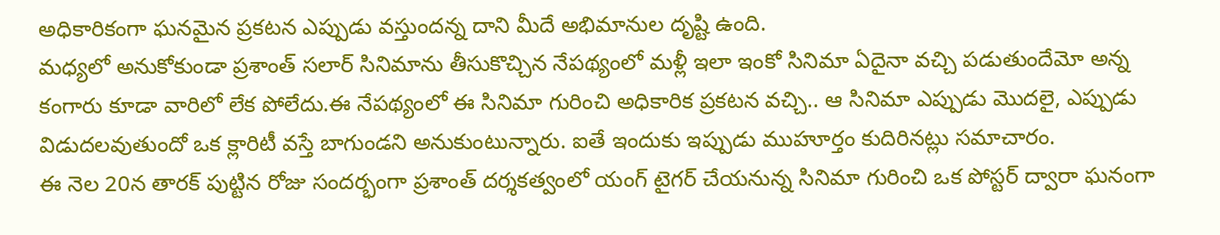అధికారికంగా ఘనమైన ప్రకటన ఎప్పుడు వస్తుందన్న దాని మీదే అభిమానుల దృష్టి ఉంది.
మధ్యలో అనుకోకుండా ప్రశాంత్ సలార్ సినిమాను తీసుకొచ్చిన నేపథ్యంలో మళ్లీ ఇలా ఇంకో సినిమా ఏదైనా వచ్చి పడుతుందేమో అన్న కంగారు కూడా వారిలో లేక పోలేదు.ఈ నేపథ్యంలో ఈ సినిమా గురించి అధికారిక ప్రకటన వచ్చి.. ఆ సినిమా ఎప్పుడు మొదలై, ఎప్పుడు విడుదలవుతుందో ఒక క్లారిటీ వస్తే బాగుండని అనుకుంటున్నారు. ఐతే ఇందుకు ఇప్పుడు ముహూర్తం కుదిరినట్లు సమాచారం.
ఈ నెల 20న తారక్ పుట్టిన రోజు సందర్భంగా ప్రశాంత్ దర్శకత్వంలో యంగ్ టైగర్ చేయనున్న సినిమా గురించి ఒక పోస్టర్ ద్వారా ఘనంగా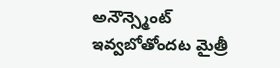అనౌన్స్మెంట్ ఇవ్వబోతోందట మైత్రీ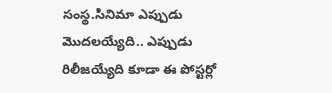సంస్థ.సినిమా ఎప్పుడు మొదలయ్యేది.. ఎప్పుడు రిలీజయ్యేది కూడా ఈ పోస్టర్లో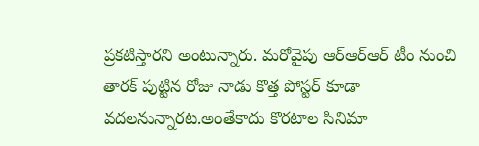ప్రకటిస్తారని అంటున్నారు. మరోవైపు ఆర్ఆర్ఆర్ టీం నుంచి తారక్ పుట్టిన రోజు నాడు కొత్త పోస్టర్ కూడా వదలనున్నారట.అంతేకాదు కొరటాల సినిమా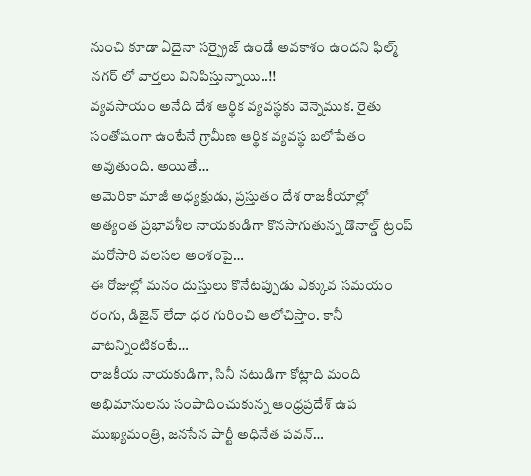నుంచి కూడా ఏదైనా సర్ప్రైజ్ ఉండే అవకాశం ఉందని ఫిల్మ్ నగర్ లో వార్తలు వినిపిస్తున్నాయి..!!
వ్యవసాయం అనేది దేశ ఆర్థిక వ్యవస్థకు వెన్నెముక. రైతు సంతోషంగా ఉంటేనే గ్రామీణ ఆర్థిక వ్యవస్థ బలోపేతం అవుతుంది. అయితే…
అమెరికా మాజీ అధ్యక్షుడు, ప్రస్తుతం దేశ రాజకీయాల్లో అత్యంత ప్రభావశీల నాయకుడిగా కొనసాగుతున్న డొనాల్డ్ ట్రంప్ మరోసారి వలసల అంశంపై…
ఈ రోజుల్లో మనం దుస్తులు కొనేటప్పుడు ఎక్కువ సమయం రంగు, డిజైన్ లేదా ధర గురించి ఆలోచిస్తాం. కానీ వాటన్నింటికంటే…
రాజకీయ నాయకుడిగా, సినీ నటుడిగా కోట్లాది మంది అభిమానులను సంపాదించుకున్న ఆంధ్రప్రదేశ్ ఉప ముఖ్యమంత్రి, జనసేన పార్టీ అధినేత పవన్…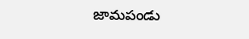జామపండు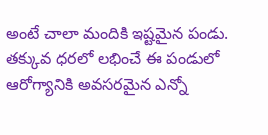అంటే చాలా మందికి ఇష్టమైన పండు. తక్కువ ధరలో లభించే ఈ పండులో ఆరోగ్యానికి అవసరమైన ఎన్నో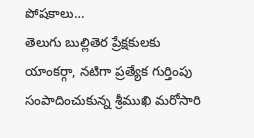పోషకాలు…
తెలుగు బుల్లితెర ప్రేక్షకులకు యాంకర్గా, నటిగా ప్రత్యేక గుర్తింపు సంపాదించుకున్న శ్రీముఖి మరోసారి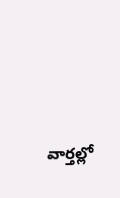వార్తల్లో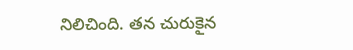నిలిచింది. తన చురుకైన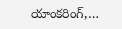యాంకరింగ్,…